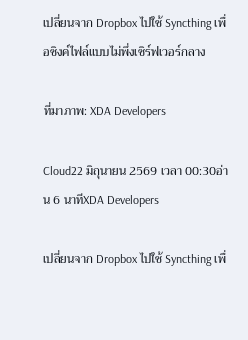เปลี่ยนจาก Dropbox ไปใช้ Syncthing เพื่อซิงค์ไฟล์แบบไม่พึ่งเซิร์ฟเวอร์กลาง

ที่มาภาพ: XDA Developers

Cloud22 มิถุนายน 2569 เวลา 00:30อ่าน 6 นาทีXDA Developers

เปลี่ยนจาก Dropbox ไปใช้ Syncthing เพื่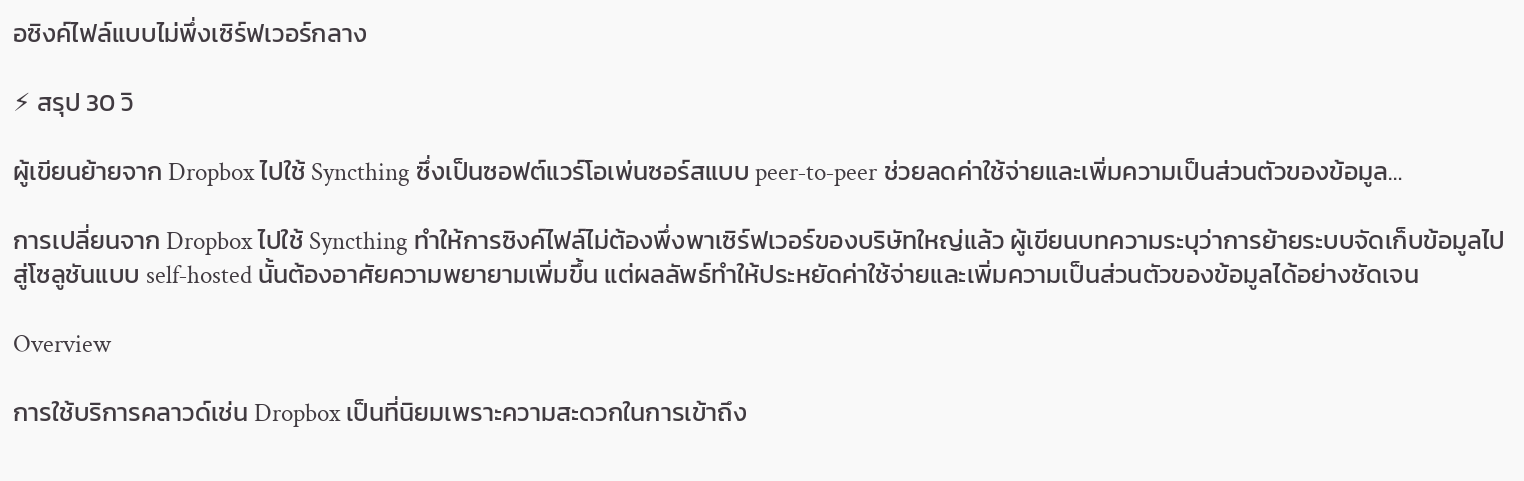อซิงค์ไฟล์แบบไม่พึ่งเซิร์ฟเวอร์กลาง

⚡ สรุป 30 วิ

ผู้เขียนย้ายจาก Dropbox ไปใช้ Syncthing ซึ่งเป็นซอฟต์แวร์โอเพ่นซอร์สแบบ peer‑to‑peer ช่วยลดค่าใช้จ่ายและเพิ่มความเป็นส่วนตัวของข้อมูล…

การเปลี่ยนจาก Dropbox ไปใช้ Syncthing ทำให้การซิงค์ไฟล์ไม่ต้องพึ่งพาเซิร์ฟเวอร์ของบริษัทใหญ่แล้ว ผู้เขียนบทความระบุว่าการย้ายระบบจัดเก็บข้อมูลไปสู่โซลูชันแบบ self‑hosted นั้นต้องอาศัยความพยายามเพิ่มขึ้น แต่ผลลัพธ์ทำให้ประหยัดค่าใช้จ่ายและเพิ่มความเป็นส่วนตัวของข้อมูลได้อย่างชัดเจน

Overview

การใช้บริการคลาวด์เช่น Dropbox เป็นที่นิยมเพราะความสะดวกในการเข้าถึง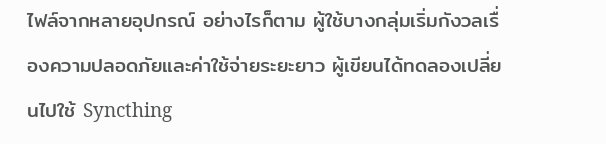ไฟล์จากหลายอุปกรณ์ อย่างไรก็ตาม ผู้ใช้บางกลุ่มเริ่มกังวลเรื่องความปลอดภัยและค่าใช้จ่ายระยะยาว ผู้เขียนได้ทดลองเปลี่ยนไปใช้ Syncthing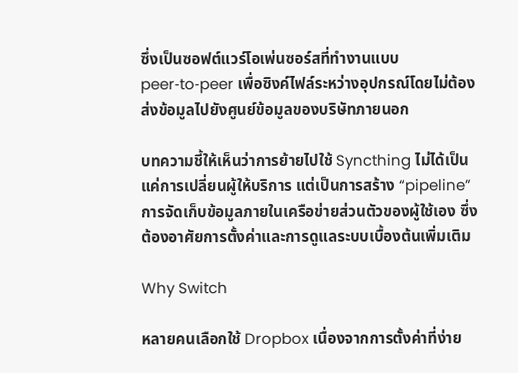ซึ่งเป็นซอฟต์แวร์โอเพ่นซอร์สที่ทำงานแบบ peer‑to‑peer เพื่อซิงค์ไฟล์ระหว่างอุปกรณ์โดยไม่ต้องส่งข้อมูลไปยังศูนย์ข้อมูลของบริษัทภายนอก

บทความชี้ให้เห็นว่าการย้ายไปใช้ Syncthing ไม่ได้เป็นแค่การเปลี่ยนผู้ให้บริการ แต่เป็นการสร้าง “pipeline” การจัดเก็บข้อมูลภายในเครือข่ายส่วนตัวของผู้ใช้เอง ซึ่งต้องอาศัยการตั้งค่าและการดูแลระบบเบื้องต้นเพิ่มเติม

Why Switch

หลายคนเลือกใช้ Dropbox เนื่องจากการตั้งค่าที่ง่าย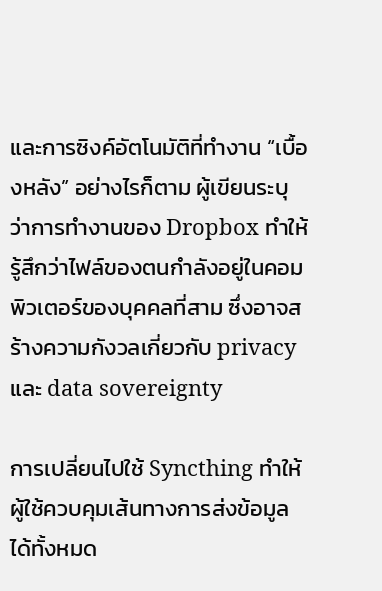และการซิงค์อัตโนมัติที่ทำงาน “เบื้องหลัง” อย่างไรก็ตาม ผู้เขียนระบุว่าการทำงานของ Dropbox ทำให้รู้สึกว่าไฟล์ของตนกำลังอยู่ในคอมพิวเตอร์ของบุคคลที่สาม ซึ่งอาจสร้างความกังวลเกี่ยวกับ privacy และ data sovereignty

การเปลี่ยนไปใช้ Syncthing ทำให้ผู้ใช้ควบคุมเส้นทางการส่งข้อมูลได้ทั้งหมด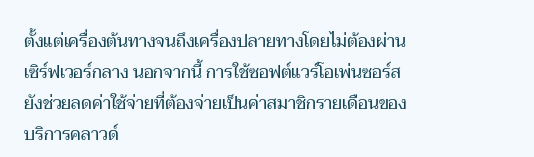ตั้งแต่เครื่องต้นทางจนถึงเครื่องปลายทางโดยไม่ต้องผ่านเซิร์ฟเวอร์กลาง นอกจากนี้ การใช้ซอฟต์แวร์โอเพ่นซอร์สยังช่วยลดค่าใช้จ่ายที่ต้องจ่ายเป็นค่าสมาชิกรายเดือนของบริการคลาวด์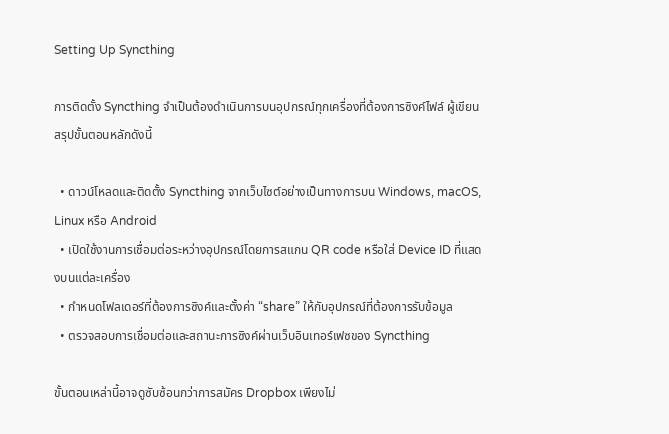Setting Up Syncthing

การติดตั้ง Syncthing จำเป็นต้องดำเนินการบนอุปกรณ์ทุกเครื่องที่ต้องการซิงค์ไฟล์ ผู้เขียนสรุปขั้นตอนหลักดังนี้

  • ดาวน์โหลดและติดตั้ง Syncthing จากเว็บไซต์อย่างเป็นทางการบน Windows, macOS, Linux หรือ Android
  • เปิดใช้งานการเชื่อมต่อระหว่างอุปกรณ์โดยการสแกน QR code หรือใส่ Device ID ที่แสดงบนแต่ละเครื่อง
  • กำหนดโฟลเดอร์ที่ต้องการซิงค์และตั้งค่า “share” ให้กับอุปกรณ์ที่ต้องการรับข้อมูล
  • ตรวจสอบการเชื่อมต่อและสถานะการซิงค์ผ่านเว็บอินเทอร์เฟซของ Syncthing

ขั้นตอนเหล่านี้อาจดูซับซ้อนกว่าการสมัคร Dropbox เพียงไม่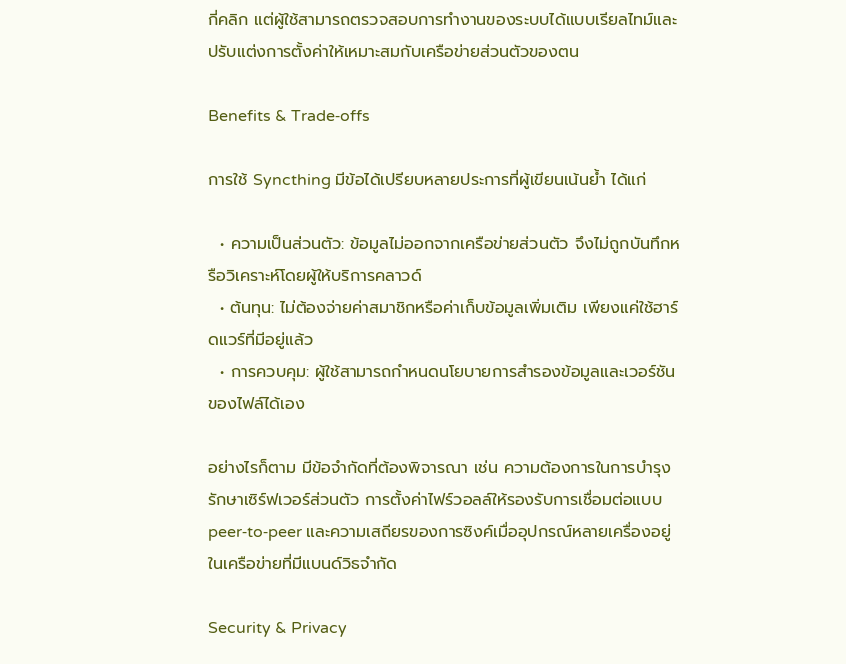กี่คลิก แต่ผู้ใช้สามารถตรวจสอบการทำงานของระบบได้แบบเรียลไทม์และปรับแต่งการตั้งค่าให้เหมาะสมกับเครือข่ายส่วนตัวของตน

Benefits & Trade‑offs

การใช้ Syncthing มีข้อได้เปรียบหลายประการที่ผู้เขียนเน้นย้ำ ได้แก่

  • ความเป็นส่วนตัว: ข้อมูลไม่ออกจากเครือข่ายส่วนตัว จึงไม่ถูกบันทึกหรือวิเคราะห์โดยผู้ให้บริการคลาวด์
  • ต้นทุน: ไม่ต้องจ่ายค่าสมาชิกหรือค่าเก็บข้อมูลเพิ่มเติม เพียงแค่ใช้ฮาร์ดแวร์ที่มีอยู่แล้ว
  • การควบคุม: ผู้ใช้สามารถกำหนดนโยบายการสำรองข้อมูลและเวอร์ชันของไฟล์ได้เอง

อย่างไรก็ตาม มีข้อจำกัดที่ต้องพิจารณา เช่น ความต้องการในการบำรุงรักษาเซิร์ฟเวอร์ส่วนตัว การตั้งค่าไฟร์วอลล์ให้รองรับการเชื่อมต่อแบบ peer‑to‑peer และความเสถียรของการซิงค์เมื่ออุปกรณ์หลายเครื่องอยู่ในเครือข่ายที่มีแบนด์วิธจำกัด

Security & Privacy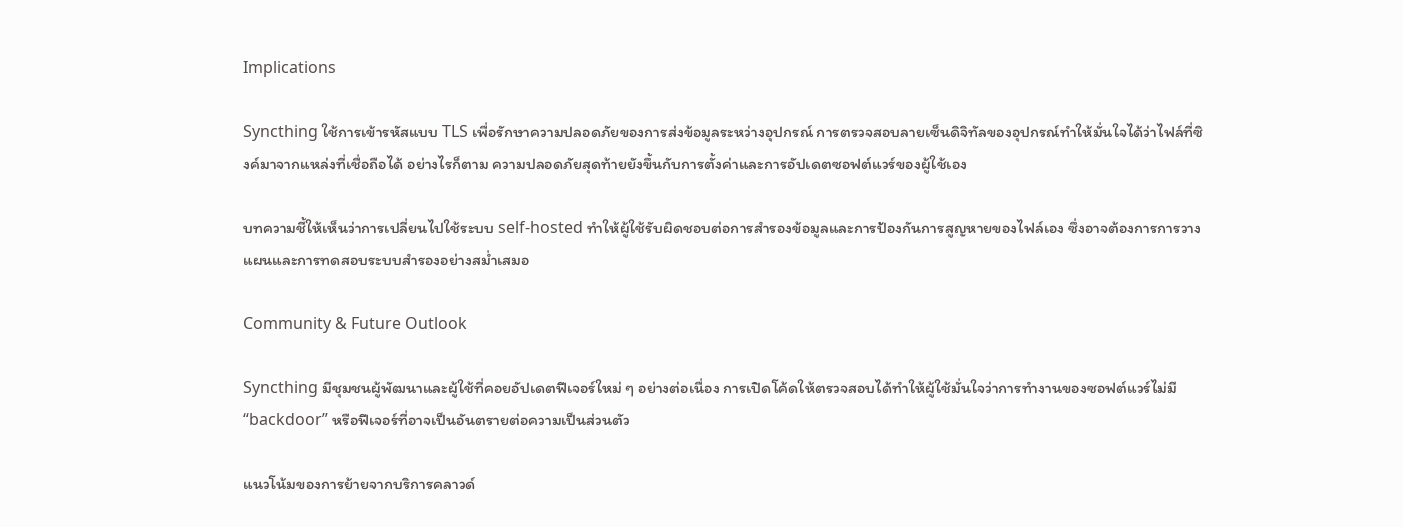Implications

Syncthing ใช้การเข้ารหัสแบบ TLS เพื่อรักษาความปลอดภัยของการส่งข้อมูลระหว่างอุปกรณ์ การตรวจสอบลายเซ็นดิจิทัลของอุปกรณ์ทำให้มั่นใจได้ว่าไฟล์ที่ซิงค์มาจากแหล่งที่เชื่อถือได้ อย่างไรก็ตาม ความปลอดภัยสุดท้ายยังขึ้นกับการตั้งค่าและการอัปเดตซอฟต์แวร์ของผู้ใช้เอง

บทความชี้ให้เห็นว่าการเปลี่ยนไปใช้ระบบ self‑hosted ทำให้ผู้ใช้รับผิดชอบต่อการสำรองข้อมูลและการป้องกันการสูญหายของไฟล์เอง ซึ่งอาจต้องการการวางแผนและการทดสอบระบบสำรองอย่างสม่ำเสมอ

Community & Future Outlook

Syncthing มีชุมชนผู้พัฒนาและผู้ใช้ที่คอยอัปเดตฟีเจอร์ใหม่ ๆ อย่างต่อเนื่อง การเปิดโค้ดให้ตรวจสอบได้ทำให้ผู้ใช้มั่นใจว่าการทำงานของซอฟต์แวร์ไม่มี “backdoor” หรือฟีเจอร์ที่อาจเป็นอันตรายต่อความเป็นส่วนตัว

แนวโน้มของการย้ายจากบริการคลาวด์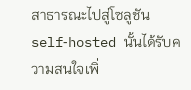สาธารณะไปสู่โซลูชัน self‑hosted นั้นได้รับความสนใจเพิ่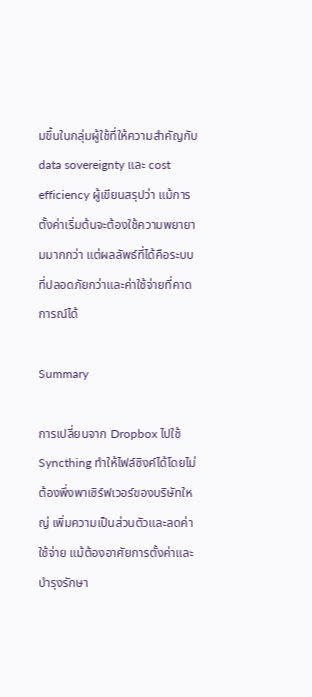มขึ้นในกลุ่มผู้ใช้ที่ให้ความสำคัญกับ data sovereignty และ cost efficiency ผู้เขียนสรุปว่า แม้การตั้งค่าเริ่มต้นจะต้องใช้ความพยายามมากกว่า แต่ผลลัพธ์ที่ได้คือระบบที่ปลอดภัยกว่าและค่าใช้จ่ายที่คาดการณ์ได้

Summary

การเปลี่ยนจาก Dropbox ไปใช้ Syncthing ทำให้ไฟล์ซิงค์ได้โดยไม่ต้องพึ่งพาเซิร์ฟเวอร์ของบริษัทใหญ่ เพิ่มความเป็นส่วนตัวและลดค่าใช้จ่าย แม้ต้องอาศัยการตั้งค่าและบำรุงรักษา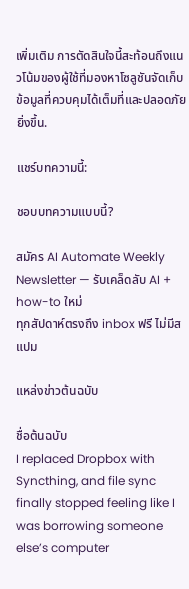เพิ่มเติม การตัดสินใจนี้สะท้อนถึงแนวโน้มของผู้ใช้ที่มองหาโซลูชันจัดเก็บข้อมูลที่ควบคุมได้เต็มที่และปลอดภัยยิ่งขึ้น.

แชร์บทความนี้:

ชอบบทความแบบนี้?

สมัคร AI Automate Weekly Newsletter — รับเคล็ดลับ AI + how-to ใหม่
ทุกสัปดาห์ตรงถึง inbox ฟรี ไม่มีสแปม

แหล่งข่าวต้นฉบับ

ชื่อต้นฉบับ
I replaced Dropbox with Syncthing, and file sync finally stopped feeling like I was borrowing someone else’s computer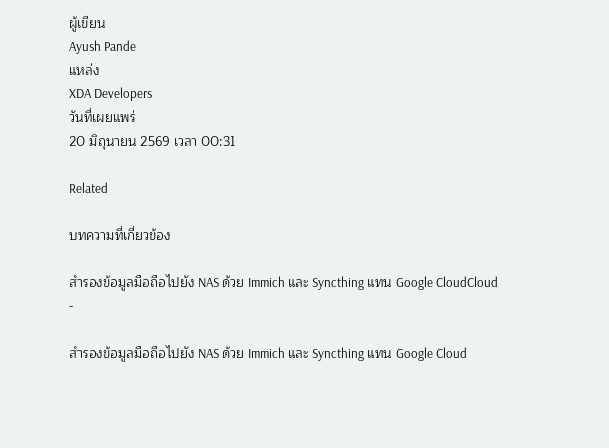ผู้เขียน
Ayush Pande
แหล่ง
XDA Developers
วันที่เผยแพร่
20 มิถุนายน 2569 เวลา 00:31

Related

บทความที่เกี่ยวข้อง

สำรองข้อมูลมือถือไปยัง NAS ด้วย Immich และ Syncthing แทน Google CloudCloud
-

สำรองข้อมูลมือถือไปยัง NAS ด้วย Immich และ Syncthing แทน Google Cloud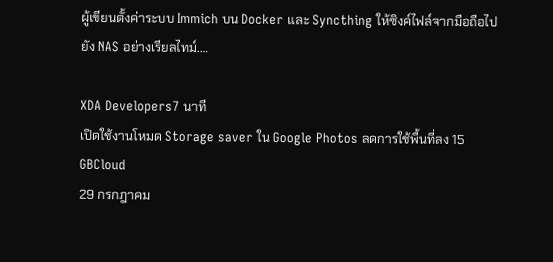ผู้เขียนตั้งค่าระบบ Immich บน Docker และ Syncthing ให้ซิงค์ไฟล์จากมือถือไปยัง NAS อย่างเรียลไทม์.…

XDA Developers7 นาที
เปิดใช้งานโหมด Storage saver ใน Google Photos ลดการใช้พื้นที่ลง 15 GBCloud
29 กรกฎาคม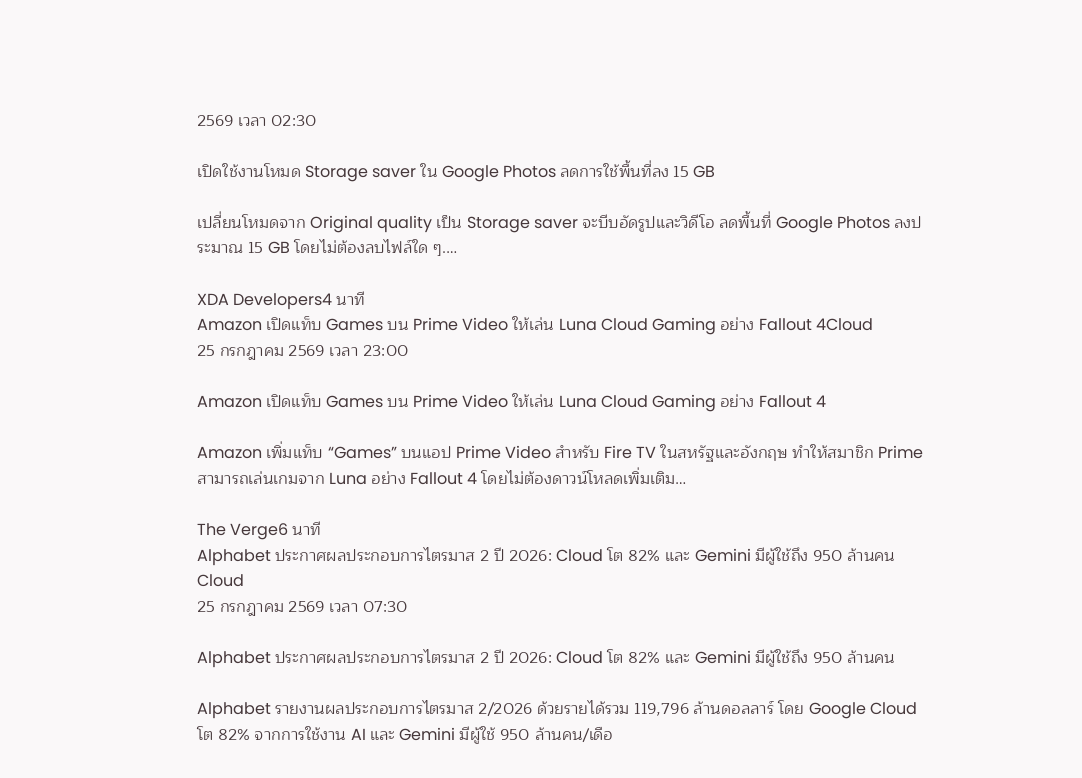2569 เวลา 02:30

เปิดใช้งานโหมด Storage saver ใน Google Photos ลดการใช้พื้นที่ลง 15 GB

เปลี่ยนโหมดจาก Original quality เป็น Storage saver จะบีบอัดรูปและวิดีโอ ลดพื้นที่ Google Photos ลงประมาณ 15 GB โดยไม่ต้องลบไฟล์ใด ๆ.…

XDA Developers4 นาที
Amazon เปิดแท็บ Games บน Prime Video ให้เล่น Luna Cloud Gaming อย่าง Fallout 4Cloud
25 กรกฎาคม 2569 เวลา 23:00

Amazon เปิดแท็บ Games บน Prime Video ให้เล่น Luna Cloud Gaming อย่าง Fallout 4

Amazon เพิ่มแท็บ “Games” บนแอป Prime Video สำหรับ Fire TV ในสหรัฐและอังกฤษ ทำให้สมาชิก Prime สามารถเล่นเกมจาก Luna อย่าง Fallout 4 โดยไม่ต้องดาวน์โหลดเพิ่มเติม…

The Verge6 นาที
Alphabet ประกาศผลประกอบการไตรมาส 2 ปี 2026: Cloud โต 82% และ Gemini มีผู้ใช้ถึง 950 ล้านคนCloud
25 กรกฎาคม 2569 เวลา 07:30

Alphabet ประกาศผลประกอบการไตรมาส 2 ปี 2026: Cloud โต 82% และ Gemini มีผู้ใช้ถึง 950 ล้านคน

Alphabet รายงานผลประกอบการไตรมาส 2/2026 ด้วยรายได้รวม 119,796 ล้านดอลลาร์ โดย Google Cloud โต 82% จากการใช้งาน AI และ Gemini มีผู้ใช้ 950 ล้านคน/เดือ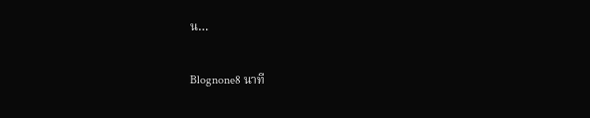น…

Blognone8 นาที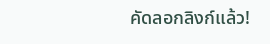คัดลอกลิงก์แล้ว!